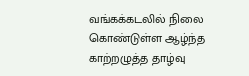வங்கக்கடலில் நிலை கொண்டுள்ள ஆழ்ந்த காற்றழுத்த தாழ்வு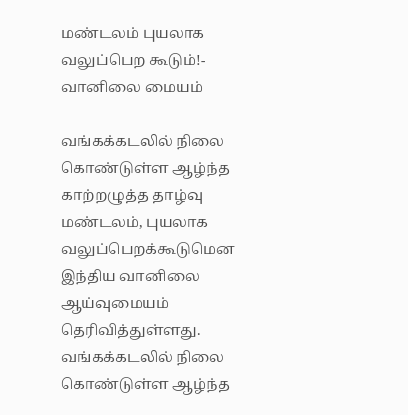மண்டலம் புயலாக வலுப்பெற கூடும்!- வானிலை மையம்

வங்கக்கடலில் நிலை கொண்டுள்ள ஆழ்ந்த காற்றழுத்த தாழ்வு மண்டலம், புயலாக வலுப்பெறக்கூடுமென இந்திய வானிலை ஆய்வுமையம் தெரிவித்துள்ளது.
வங்கக்கடலில் நிலை கொண்டுள்ள ஆழ்ந்த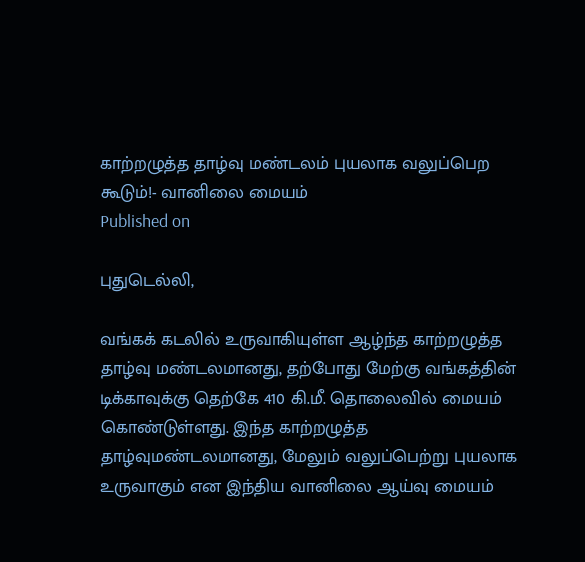காற்றழுத்த தாழ்வு மண்டலம் புயலாக வலுப்பெற கூடும்!- வானிலை மையம்
Published on

புதுடெல்லி,

வங்கக் கடலில் உருவாகியுள்ள ஆழ்ந்த காற்றழுத்த தாழ்வு மண்டலமானது, தற்போது மேற்கு வங்கத்தின் டிக்காவுக்கு தெற்கே 410 கி.மீ. தொலைவில் மையம் கொண்டுள்ளது. இந்த காற்றழுத்த தாழ்வுமண்டலமானது, மேலும் வலுப்பெற்று புயலாக உருவாகும் என இந்திய வானிலை ஆய்வு மையம்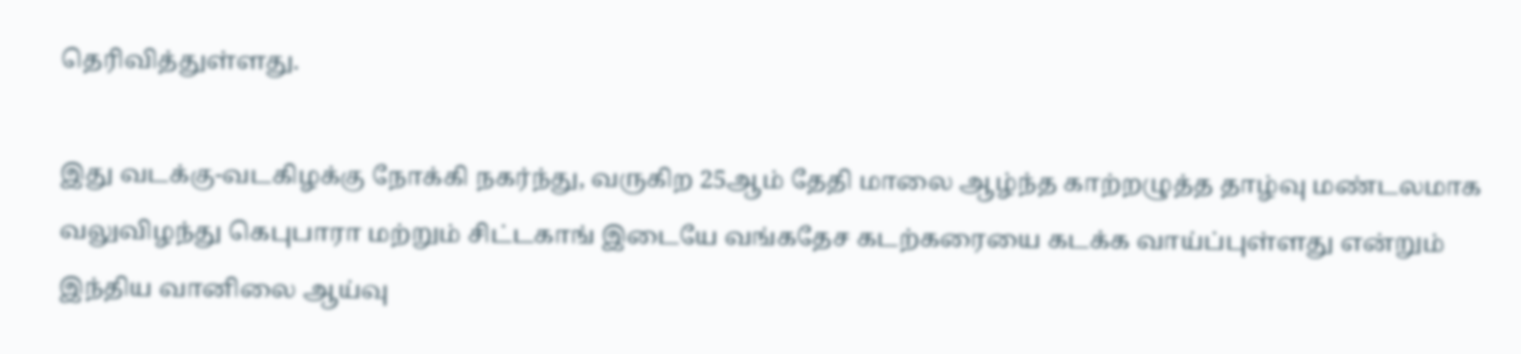தெரிவித்துள்ளது.

இது வடக்கு-வடகிழக்கு நோக்கி நகர்ந்து, வருகிற 25ஆம் தேதி மாலை ஆழ்ந்த காற்றழுத்த தாழ்வு மண்டலமாக வலுவிழந்து கெபுபாரா மற்றும் சிட்டகாங் இடையே வங்கதேச கடற்கரையை கடக்க வாய்ப்புள்ளது என்றும் இந்திய வானிலை ஆய்வு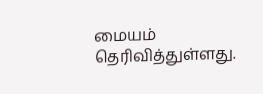மையம் தெரிவித்துள்ளது.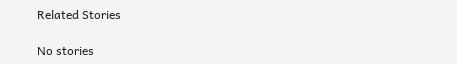Related Stories

No stories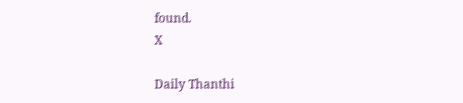found.
X

Daily Thanthi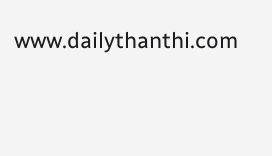www.dailythanthi.com